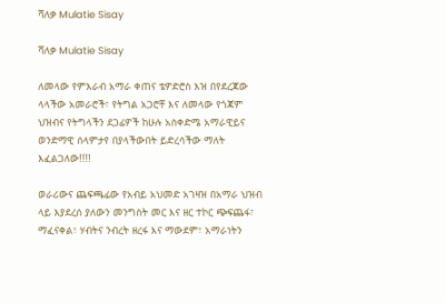ሻለቃ Mulatie Sisay

ሻለቃ Mulatie Sisay

ለመላው የምእራብ አማራ ቀጠና ቴዎድሮስ እዝ በየደረጃው ላላችው አመራሮች፣ የትግል አጋሮቸ እና ለመላው የጎጃም ህዝብና የትግላችን ደጋፊዎች ከሁሉ አስቀድሜ አማራዊይና ወንድማዊ ሰላምታየ በያላችውበት ይድረሳችው ማለት እፈልጋለው!!!!

ወራሪውና ጨፍጫፊው የአብይ አህመድ አገዛዝ በአማራ ህዝብ ላይ እያደረሰ ያለውን መንግስት መር እና ዘር ተኮር ጭፍጨፋ፣ ማፈናቀል፣ ሃብትና ንብረት ዘረፋ እና ማውደም፣ አማራነትን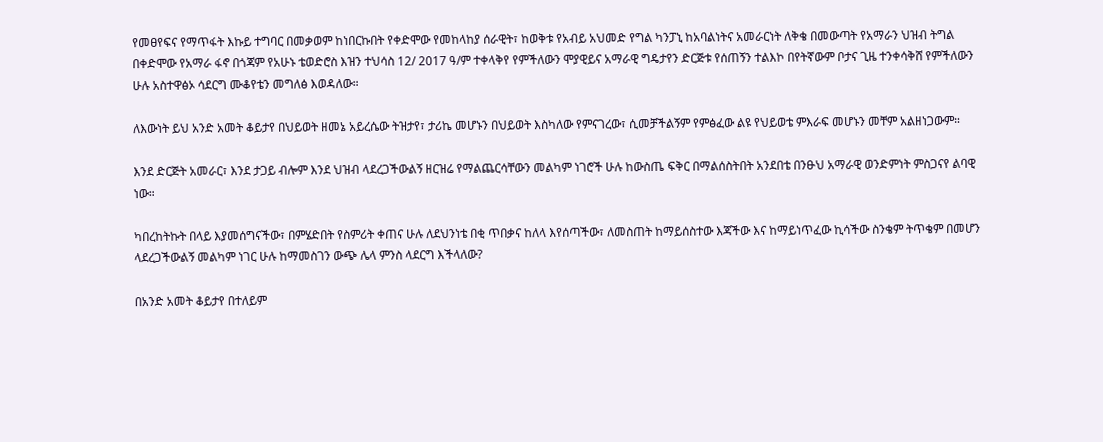የመፀየፍና የማጥፋት እኩይ ተግባር በመቃወም ከነበርኩበት የቀድሞው የመከላከያ ሰራዊት፣ ከወቅቱ የአብይ አህመድ የግል ካንፓኒ ከአባልነትና አመራርነት ለቅቄ በመውጣት የአማራን ህዝብ ትግል በቀድሞው የአማራ ፋኖ በጎጃም የአሁኑ ቴወድሮስ እዝን ተህሳስ 12/ 2017 ዓ/ም ተቀላቅየ የምችለውን ሞያዊይና አማራዊ ግዴታየን ድርጅቱ የሰጠኝን ተልእኮ በየትኛውም ቦታና ጊዜ ተንቀሳቅሸ የምችለውን ሁሉ አስተዋፅኦ ሳደርግ ሙቆየቴን መግለፅ እወዳለው።

ለእውነት ይህ አንድ አመት ቆይታየ በህይወት ዘመኔ አይረሴው ትዝታየ፣ ታሪኬ መሆኑን በህይወት እስካለው የምናገረው፣ ሲመቻችልኝም የምፅፈው ልዩ የህይወቴ ምእራፍ መሆኑን መቸም አልዘነጋውም።

እንደ ድርጅት አመራር፣ እንደ ታጋይ ብሎም እንደ ህዝብ ላደረጋችውልኝ ዘርዝሬ የማልጨርሳቸውን መልካም ነገሮች ሁሉ ከውስጤ ፍቅር በማልሰስትበት አንደበቴ በንፁህ አማራዊ ወንድምነት ምስጋናየ ልባዊ ነው።

ካበረከትኩት በላይ እያመሰግናችው፣ በምሄድበት የስምሪት ቀጠና ሁሉ ለደህንነቴ በቂ ጥበቃና ከለላ እየሰጣችው፣ ለመስጠት ከማይሰስተው እጃችው እና ከማይነጥፈው ኪሳችው ስንቄም ትጥቄም በመሆን ላደረጋችውልኝ መልካም ነገር ሁሉ ከማመስገን ውጭ ሌላ ምንስ ላደርግ እችላለው?

በአንድ አመት ቆይታየ በተለይም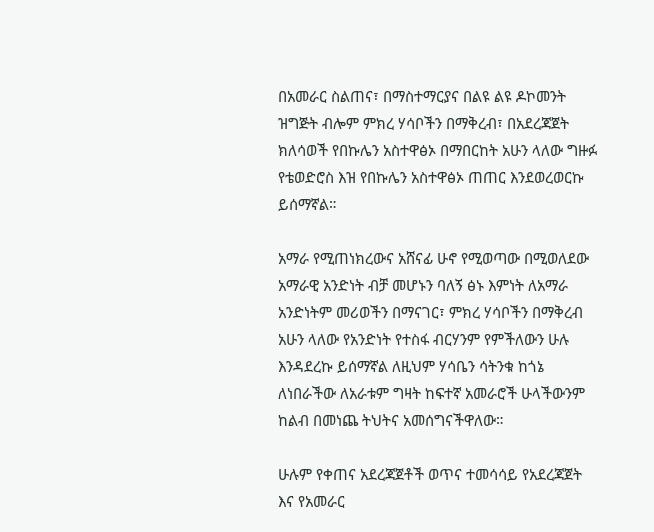በአመራር ስልጠና፣ በማስተማርያና በልዩ ልዩ ዶኮመንት ዝግጅት ብሎም ምክረ ሃሳቦችን በማቅረብ፣ በአደረጃጀት ክለሳወች የበኩሌን አስተዋፅኦ በማበርከት አሁን ላለው ግዙፉ የቴወድሮስ እዝ የበኩሌን አስተዋፅኦ ጠጠር እንደወረወርኩ ይሰማኛል።

አማራ የሚጠነክረውና አሸናፊ ሁኖ የሚወጣው በሚወለደው አማራዊ አንድነት ብቻ መሆኑን ባለኝ ፅኑ እምነት ለአማራ አንድነትም መሪወችን በማናገር፣ ምክረ ሃሳቦችን በማቅረብ አሁን ላለው የአንድነት የተስፋ ብርሃንም የምችለውን ሁሉ እንዳደረኩ ይሰማኛል ለዚህም ሃሳቤን ሳትንቁ ከጎኔ ለነበራችው ለአራቱም ግዛት ከፍተኛ አመራሮች ሁላችውንም ከልብ በመነጨ ትህትና አመሰግናችዋለው።

ሁሉም የቀጠና አደረጃጀቶች ወጥና ተመሳሳይ የአደረጃጀት እና የአመራር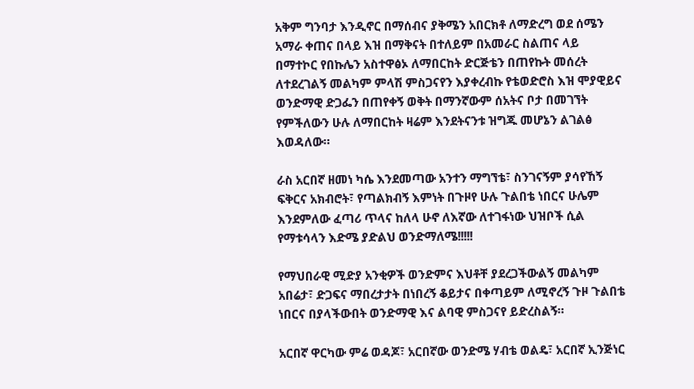አቅም ግንባታ እንዲኖር በማሰብና ያቅሜን አበርክቶ ለማድረግ ወደ ሰሜን አማራ ቀጠና በላይ እዝ በማቅናት በተለይም በአመራር ስልጠና ላይ በማተኮር የበኩሌን አስተዋፅኦ ለማበርከት ድርጅቴን በጠየኩት መሰረት ለተደረገልኝ መልካም ምላሽ ምስጋናየን እያቀረብኩ የቴወድሮስ እዝ ሞያዊይና ወንድማዊ ድጋፌን በጠየቀኝ ወቅት በማንኛውም ሰአትና ቦታ በመገኘት የምችለውን ሁሉ ለማበርከት ዛሬም እንደትናንቱ ዝግጁ መሆኔን ልገልፅ እወዳለው።

ራስ አርበኛ ዘመነ ካሴ እንደመጣው አንተን ማግኘቴ፣ ስንገናኝም ያሳየኸኝ ፍቅርና አክብሮት፣ የጣልክብኝ እምነት በጉዞየ ሁሉ ጉልበቴ ነበርና ሁሌም እንደምለው ፈጣሪ ጥላና ከለላ ሁኖ ለእኛው ለተገፋነው ህዝቦች ሲል የማቱሳላን እድሜ ያድልህ ወንድማለሜ!!!!!

የማህበራዊ ሚድያ አንቂዎች ወንድምና እህቶቸ ያደረጋችውልኝ መልካም አበሬታ፣ ድጋፍና ማበረታታት በነበረኝ ቆይታና በቀጣይም ለሚኖረኝ ጉዞ ጉልበቴ ነበርና በያላችውበት ወንድማዊ እና ልባዊ ምስጋናየ ይድረስልኝ።

አርበኛ ዋርካው ምሬ ወዳጆ፣ አርበኛው ወንድሜ ሃብቴ ወልዴ፣ አርበኛ ኢንጅነር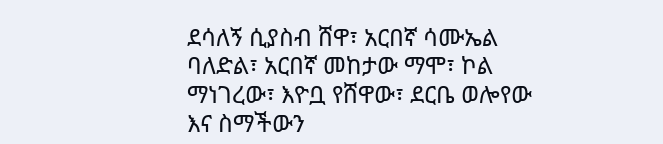ደሳለኝ ሲያስብ ሸዋ፣ አርበኛ ሳሙኤል ባለድል፣ አርበኛ መከታው ማሞ፣ ኮል ማነገረው፣ እዮቧ የሸዋው፣ ደርቤ ወሎየው እና ስማችውን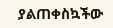ያልጠቀስኳችው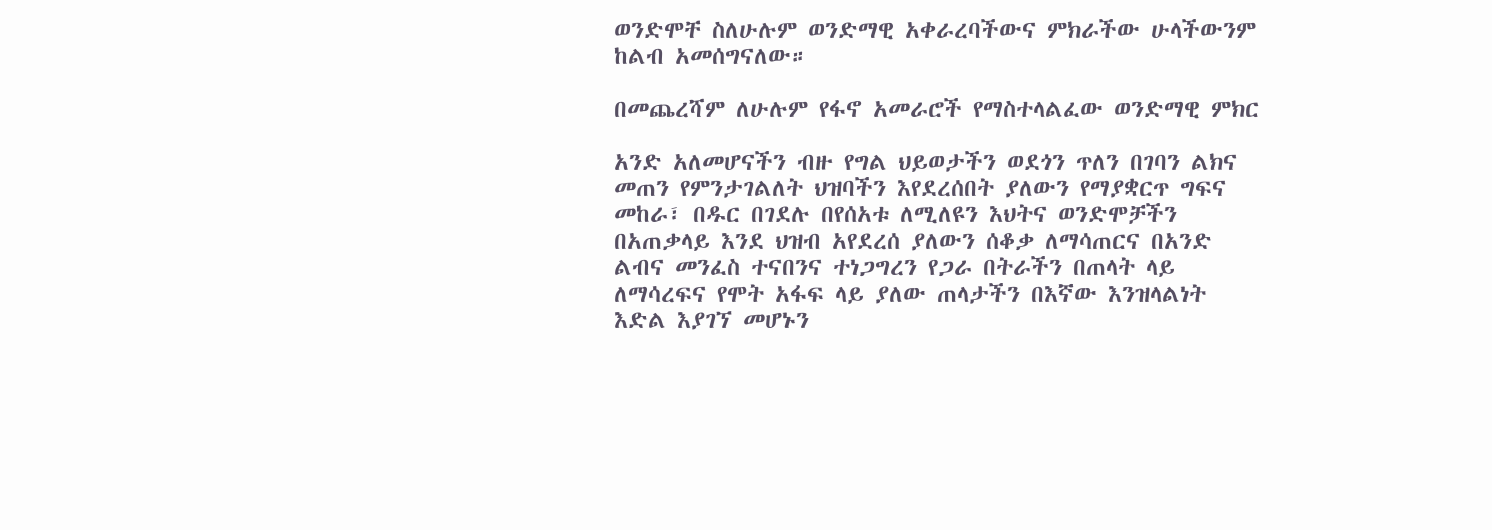ወንድሞቸ ስለሁሉም ወንድማዊ አቀራረባችውና ምክራችው ሁላችውንም ከልብ አመሰግናለው።

በመጨረሻም ለሁሉም የፋኖ አመራሮች የማስተላልፈው ወንድማዊ ምክር

አንድ አለመሆናችን ብዙ የግል ህይወታችን ወደጎን ጥለን በገባን ልክና መጠን የምንታገልለት ህዝባችን እየደረሰበት ያለውን የማያቋርጥ ግፍና መከራ፣ በዱር በገደሉ በየሰአቱ ለሚለዩን እህትና ወንድሞቻችን በአጠቃላይ እንደ ህዝብ አየደረሰ ያለውን ሰቆቃ ለማሳጠርና በአንድ ልብና መንፈስ ተናበንና ተነጋግረን የጋራ በትራችን በጠላት ላይ ለማሳረፍና የሞት አፋፍ ላይ ያለው ጠላታችን በእኛው እንዝላልነት እድል እያገኘ መሆኑን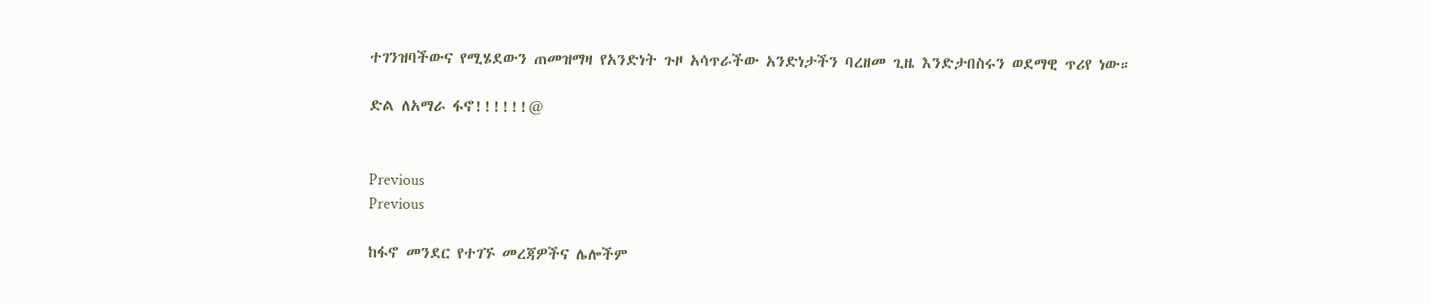ተገንዝባችውና የሚሄደውን ጠመዝማዛ የአንድነት ጉዞ አሳጥራችው አንድነታችን ባረዘመ ጊዜ እንድታበስሩን ወደማዊ ጥሪየ ነው።

ድል ለአማራ ፋኖ!!!!!!@


Previous
Previous

ከፋኖ መንደር የተገኙ መረጃዎችና ሌሎችም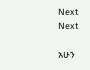Next
Next

አሁን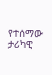የተሰማው ታሪካዊ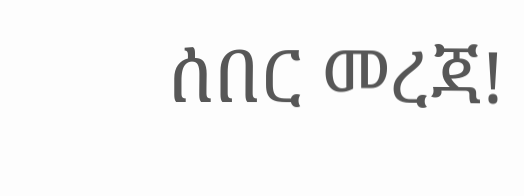ሰበር መረጃ!